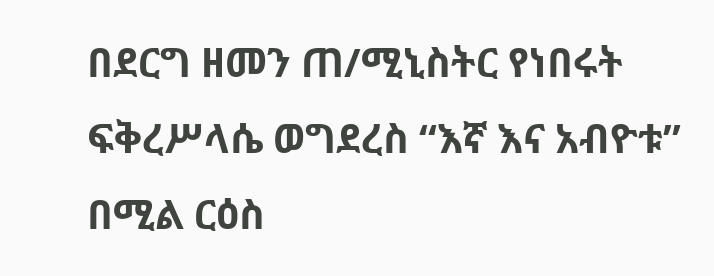በደርግ ዘመን ጠ/ሚኒስትር የነበሩት ፍቅረሥላሴ ወግደረስ “እኛ እና አብዮቱ” በሚል ርዕስ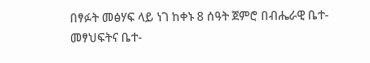በፃፉት መፅሃፍ ላይ ነገ ከቀኑ 8 ሰዓት ጀምሮ በብሔራዊ ቤተ-መፃህፍትና ቤተ-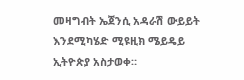መዛግብት ኤጀንሲ አዳራሽ ውይይት እንደሚካሄድ ሚዩዚክ ሜይዴይ ኢትዮጵያ አስታወቀ።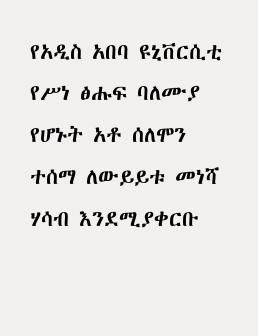የአዲስ አበባ ዩኒቨርሲቲ የሥነ ፅሑፍ ባለሙያ የሆኑት አቶ ሰለሞን ተሰማ ለውይይቱ መነሻ ሃሳብ እንደሚያቀርቡ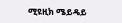ሚዩዚክ ሜይዴይ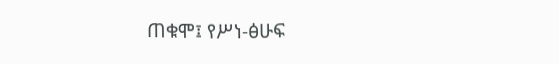ጠቁሞ፤ የሥነ-ፅሁፍ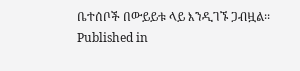ቤተሰቦች በውይይቱ ላይ እንዲገኙ ጋብዟል፡፡
Published in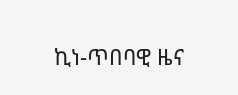ኪነ-ጥበባዊ ዜና